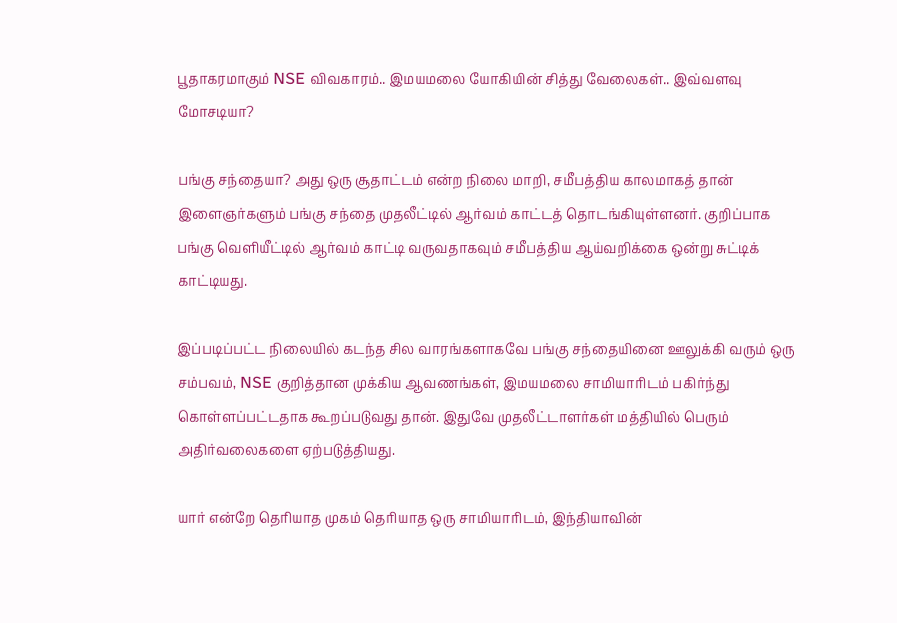பூதாகரமாகும் NSE விவகாரம்.. இமயமலை யோகியின் சித்து வேலைகள்.. இவ்வளவு மோசடியா?

பங்கு சந்தையா? அது ஒரு சூதாட்டம் என்ற நிலை மாறி, சமீபத்திய காலமாகத் தான் இளைஞர்களும் பங்கு சந்தை முதலீட்டில் ஆர்வம் காட்டத் தொடங்கியுள்ளனர். குறிப்பாக பங்கு வெளியீட்டில் ஆர்வம் காட்டி வருவதாகவும் சமீபத்திய ஆய்வறிக்கை ஒன்று சுட்டிக் காட்டியது.

இப்படிப்பட்ட நிலையில் கடந்த சில வாரங்களாகவே பங்கு சந்தையினை ஊலுக்கி வரும் ஒரு சம்பவம், NSE குறித்தான முக்கிய ஆவணங்கள், இமயமலை சாமியாரிடம் பகிர்ந்து கொள்ளப்பட்டதாக கூறப்படுவது தான். இதுவே முதலீட்டாளர்கள் மத்தியில் பெரும் அதிர்வலைகளை ஏற்படுத்தியது.

யார் என்றே தெரியாத முகம் தெரியாத ஒரு சாமியாரிடம், இந்தியாவின்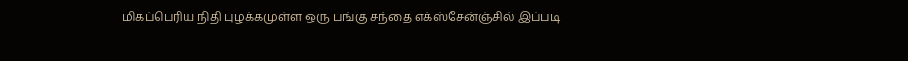மிகப்பெரிய நிதி புழக்கமுள்ள ஒரு பங்கு சந்தை எக்ஸ்சேன்ஞ்சில் இப்படி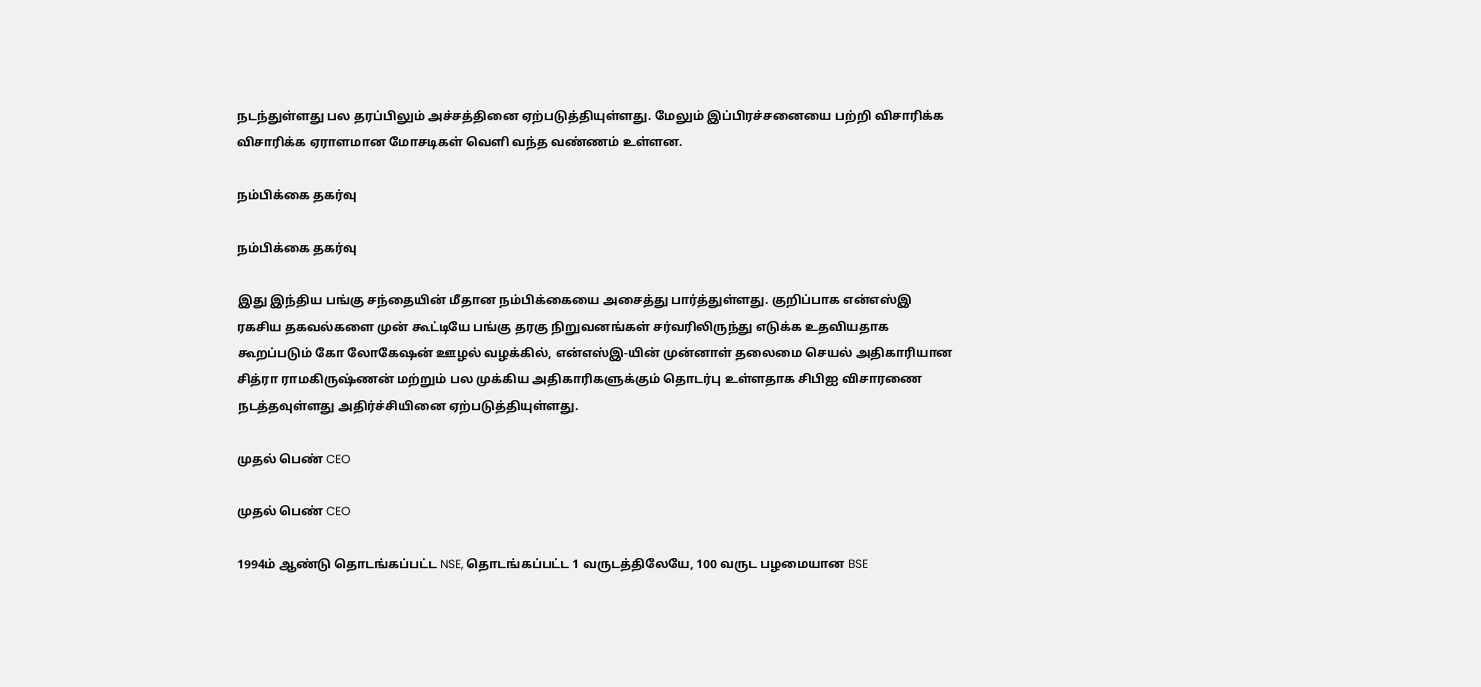நடந்துள்ளது பல தரப்பிலும் அச்சத்தினை ஏற்படுத்தியுள்ளது. மேலும் இப்பிரச்சனையை பற்றி விசாரிக்க விசாரிக்க ஏராளமான மோசடிகள் வெளி வந்த வண்ணம் உள்ளன.

நம்பிக்கை தகர்வு

நம்பிக்கை தகர்வு

இது இந்திய பங்கு சந்தையின் மீதான நம்பிக்கையை அசைத்து பார்த்துள்ளது. குறிப்பாக என்எஸ்இ ரகசிய தகவல்களை முன் கூட்டியே பங்கு தரகு நிறுவனங்கள் சர்வரிலிருந்து எடுக்க உதவியதாக கூறப்படும் கோ லோகேஷன் ஊழல் வழக்கில், என்எஸ்இ-யின் முன்னாள் தலைமை செயல் அதிகாரியான சித்ரா ராமகிருஷ்ணன் மற்றும் பல முக்கிய அதிகாரிகளுக்கும் தொடர்பு உள்ளதாக சிபிஐ விசாரணை நடத்தவுள்ளது அதிர்ச்சியினை ஏற்படுத்தியுள்ளது.

முதல் பெண் CEO

முதல் பெண் CEO

1994ம் ஆண்டு தொடங்கப்பட்ட NSE, தொடங்கப்பட்ட 1 வருடத்திலேயே, 100 வருட பழமையான BSE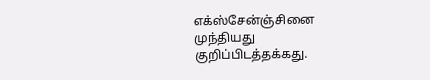எக்ஸ்சேன்ஞ்சினை முந்தியது குறிப்பிடத்தக்கது.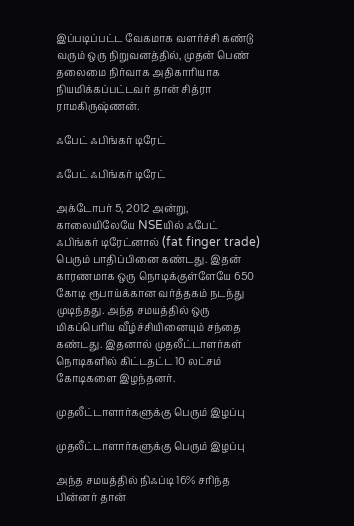இப்படிப்பட்ட வேகமாக வளர்ச்சி கண்டு வரும் ஒரு நிறுவனத்தில், முதன் பெண் தலைமை நிர்வாக அதிகாரியாக நியமிக்கப்பட்டவர் தான் சித்ரா ராமகிருஷ்ணன்.

ஃபேட் ஃபிங்கர் டிரேட்

ஃபேட் ஃபிங்கர் டிரேட்

அக்டோபர் 5, 2012 அன்று, காலையிலேயே NSEயில் ஃபேட் ஃபிங்கர் டிரேட்னால் (fat finger trade) பெரும் பாதிப்பினை கண்டது. இதன் காரணமாக ஒரு நொடிக்குள்ளேயே 650 கோடி ரூபாய்க்கான வர்த்தகம் நடந்து முடிந்தது. அந்த சமயத்தில் ஒரு மிகப்பெரிய வீழ்ச்சியினையும் சந்தை கண்டது. இதனால் முதலீட்டாளர்கள் நொடிகளில் கிட்டதட்ட 10 லட்சம் கோடிகளை இழந்தனர்.

முதலீட்டாளார்களுக்கு பெரும் இழப்பு

முதலீட்டாளார்களுக்கு பெரும் இழப்பு

அந்த சமயத்தில் நிஃப்டி 16% சரிந்த பின்னர் தான்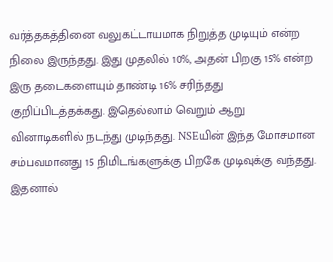வர்த்தகத்தினை வலுகட்டாயமாக நிறுத்த முடியும் என்ற நிலை இருந்தது. இது முதலில் 10%, அதன் பிறகு 15% என்ற இரு தடைகளையும் தாண்டி 16% சரிந்தது குறிப்பிடத்தக்கது. இதெல்லாம் வெறும் ஆறு வினாடிகளில் நடந்து முடிந்தது. NSEயின் இந்த மோசமான சம்பவமானது 15 நிமிடங்களுக்கு பிறகே முடிவுக்கு வந்தது. இதனால்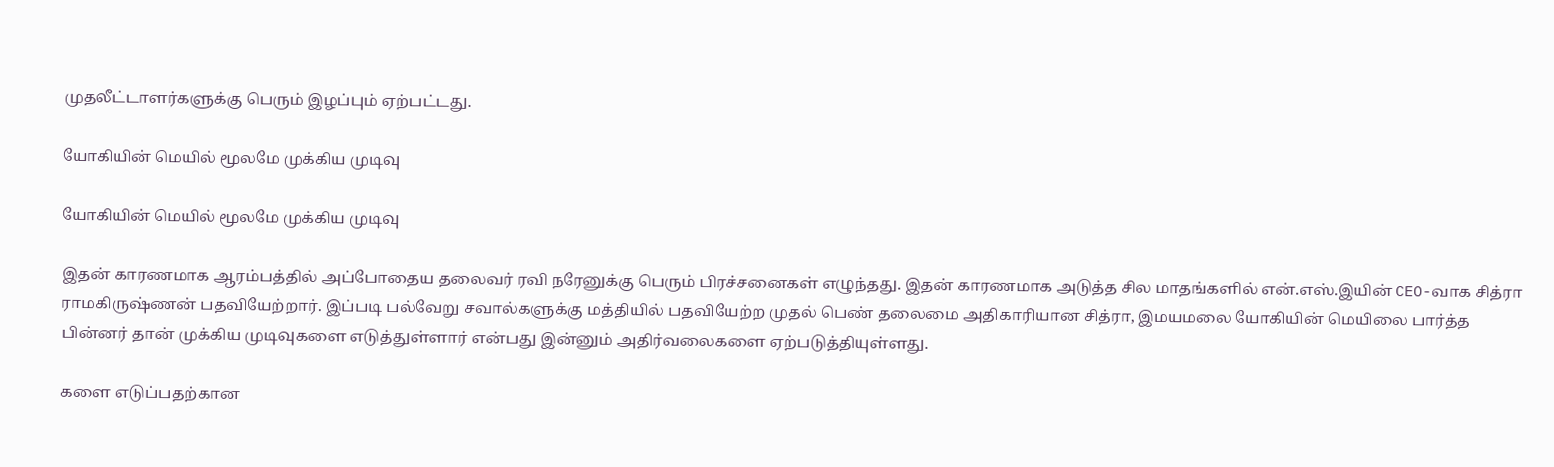முதலீட்டாளர்களுக்கு பெரும் இழப்பும் ஏற்பட்டது.

யோகியின் மெயில் மூலமே முக்கிய முடிவு

யோகியின் மெயில் மூலமே முக்கிய முடிவு

இதன் காரணமாக ஆரம்பத்தில் அப்போதைய தலைவர் ரவி நரேனுக்கு பெரும் பிரச்சனைகள் எழுந்தது. இதன் காரணமாக அடுத்த சில மாதங்களில் என்.எஸ்.இயின் CEO-வாக சித்ரா ராமகிருஷ்ணன் பதவியேற்றார். இப்படி பல்வேறு சவால்களுக்கு மத்தியில் பதவியேற்ற முதல் பெண் தலைமை அதிகாரியான சித்ரா, இமயமலை யோகியின் மெயிலை பார்த்த பின்னர் தான் முக்கிய முடிவுகளை எடுத்துள்ளார் என்பது இன்னும் அதிர்வலைகளை ஏற்படுத்தியுள்ளது.

களை எடுப்பதற்கான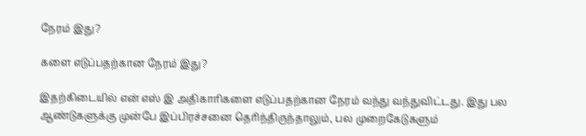நேரம் இது?

களை எடுப்பதற்கான நேரம் இது?

இதற்கிடையில் என் எஸ் இ அதிகாரிகளை எடுப்பதற்கான நேரம் வந்து வந்துவிட்டது. இது பல ஆண்டுகளுக்கு முன்பே இப்பிரச்சனை தெரிந்திருந்தாலும், பல முறைகேடுகளும்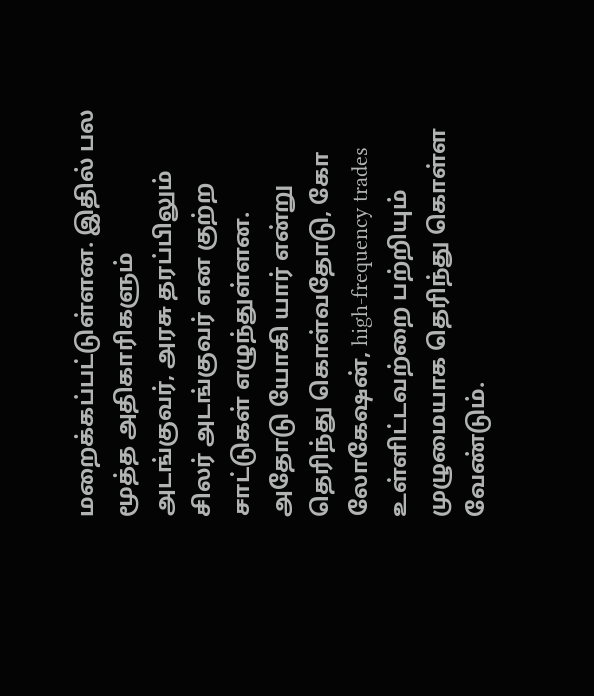மறைக்கப்பட்டுள்ளன. இதில் பல மூத்த அதிகாரிகளும் அடங்குவர், அரசு தரப்பிலும் சிலர் அடங்குவர் என குற்ற சாட்டுகள் எழுந்துள்ளன. அதோடு யோகி யார் என்று தெரிந்து கொள்வதோடு, கோ லோகேஷன், high-frequency trades உள்ளிட்டவற்றை பற்றியும் முழுமையாக தெரிந்து கொள்ள வேண்டும்.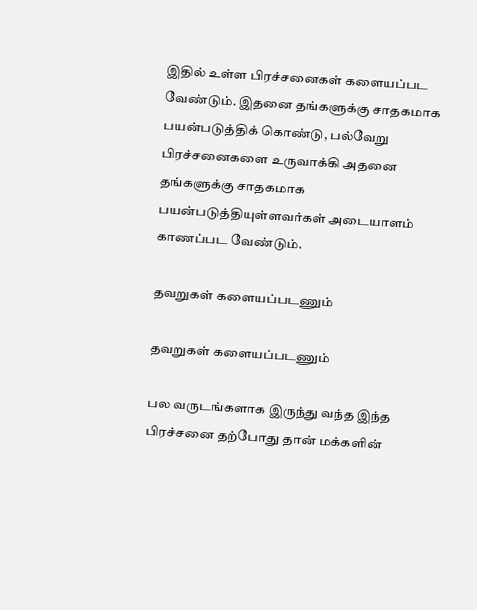இதில் உள்ள பிரச்சனைகள் களையப்பட வேண்டும். இதனை தங்களுக்கு சாதகமாக பயன்படுத்திக் கொண்டு, பல்வேறு பிரச்சனைகளை உருவாக்கி அதனை தங்களுக்கு சாதகமாக பயன்படுத்தியுள்ளவர்கள் அடையாளம் காணப்பட வேண்டும்.

தவறுகள் களையப்படணும்

தவறுகள் களையப்படணும்

பல வருடங்களாக இருந்து வந்த இந்த பிரச்சனை தற்போது தான் மக்களின்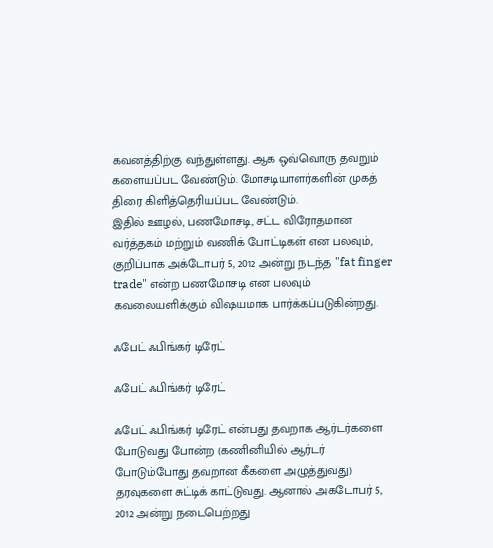கவனத்திற்கு வந்துள்ளது. ஆக ஒவ்வொரு தவறும் களையப்பட வேண்டும். மோசடியாளர்களின் முகத் திரை கிளித்தெரியப்பட வேண்டும்.
இதில் ஊழல், பணமோசடி, சட்ட விரோதமான வர்த்தகம் மற்றும் வணிக் போட்டிகள் என பலவும், குறிப்பாக அக்டோபர் 5, 2012 அன்று நடந்த "fat finger trade" என்ற பணமோசடி என பலவும் கவலையளிக்கும் விஷயமாக பார்க்கப்படுகின்றது.

ஃபேட் ஃபிங்கர் டிரேட்

ஃபேட் ஃபிங்கர் டிரேட்

ஃபேட் ஃபிங்கர் டிரேட் என்பது தவறாக ஆர்டர்களை போடுவது போன்ற (கணினியில் ஆர்டர் போடும்போது தவறான கீகளை அழுத்துவது) தரவுகளை சுட்டிக் காட்டுவது. ஆனால் அகடோபர் 5, 2012 அன்று நடைபெற்றது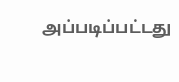அப்படிப்பட்டது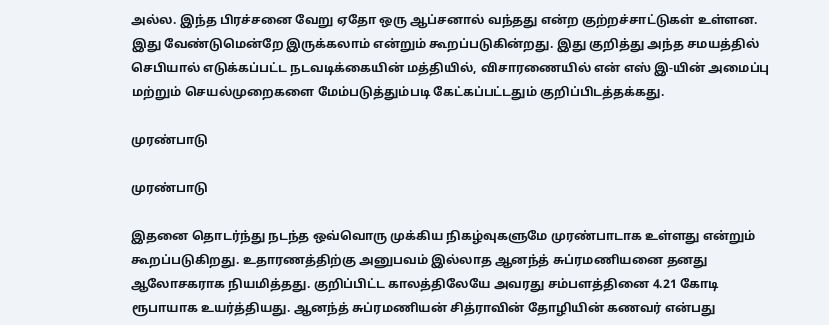அல்ல. இந்த பிரச்சனை வேறு ஏதோ ஒரு ஆப்சனால் வந்தது என்ற குற்றச்சாட்டுகள் உள்ளன. இது வேண்டுமென்றே இருக்கலாம் என்றும் கூறப்படுகின்றது. இது குறித்து அந்த சமயத்தில் செபியால் எடுக்கப்பட்ட நடவடிக்கையின் மத்தியில், விசாரணையில் என் எஸ் இ-யின் அமைப்பு மற்றும் செயல்முறைகளை மேம்படுத்தும்படி கேட்கப்பட்டதும் குறிப்பிடத்தக்கது.

முரண்பாடு

முரண்பாடு

இதனை தொடர்ந்து நடந்த ஒவ்வொரு முக்கிய நிகழ்வுகளுமே முரண்பாடாக உள்ளது என்றும் கூறப்படுகிறது. உதாரணத்திற்கு அனுபவம் இல்லாத ஆனந்த் சுப்ரமணியனை தனது ஆலோசகராக நியமித்தது. குறிப்பிட்ட காலத்திலேயே அவரது சம்பளத்தினை 4.21 கோடி ரூபாயாக உயர்த்தியது. ஆனந்த் சுப்ரமணியன் சித்ராவின் தோழியின் கணவர் என்பது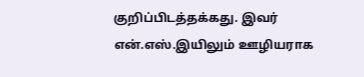குறிப்பிடத்தக்கது. இவர் என்.எஸ்.இயிலும் ஊழியராக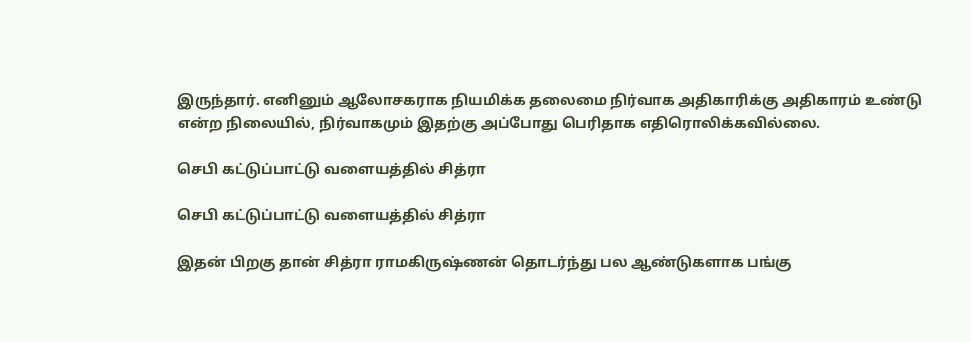இருந்தார். எனினும் ஆலோசகராக நியமிக்க தலைமை நிர்வாக அதிகாரிக்கு அதிகாரம் உண்டு என்ற நிலையில், நிர்வாகமும் இதற்கு அப்போது பெரிதாக எதிரொலிக்கவில்லை.

செபி கட்டுப்பாட்டு வளையத்தில் சித்ரா

செபி கட்டுப்பாட்டு வளையத்தில் சித்ரா

இதன் பிறகு தான் சித்ரா ராமகிருஷ்ணன் தொடர்ந்து பல ஆண்டுகளாக பங்கு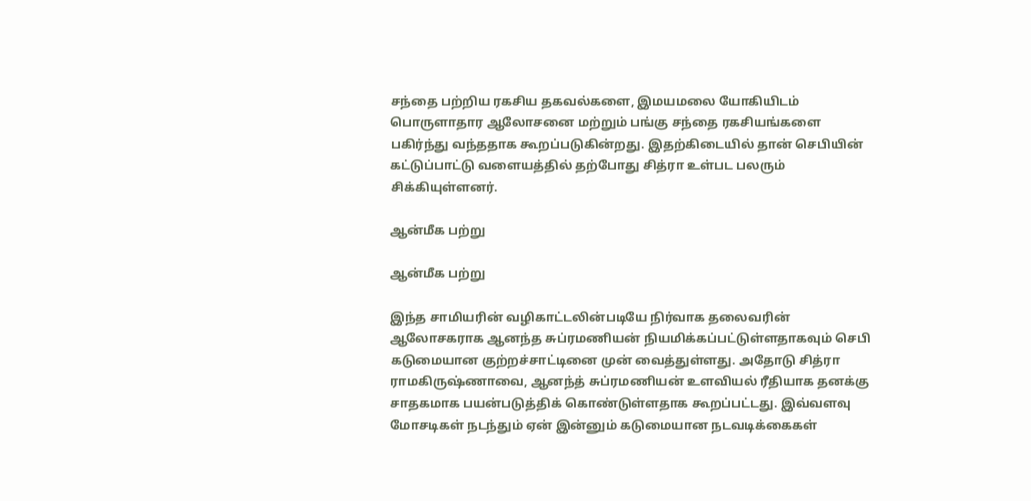சந்தை பற்றிய ரகசிய தகவல்களை, இமயமலை யோகியிடம் பொருளாதார ஆலோசனை மற்றும் பங்கு சந்தை ரகசியங்களை பகிர்ந்து வந்ததாக கூறப்படுகின்றது. இதற்கிடையில் தான் செபியின் கட்டுப்பாட்டு வளையத்தில் தற்போது சித்ரா உள்பட பலரும் சிக்கியுள்ளனர்.

ஆன்மீக பற்று

ஆன்மீக பற்று

இந்த சாமியரின் வழிகாட்டலின்படியே நிர்வாக தலைவரின் ஆலோசகராக ஆனந்த சுப்ரமணியன் நியமிக்கப்பட்டுள்ளதாகவும் செபி கடுமையான குற்றச்சாட்டினை முன் வைத்துள்ளது. அதோடு சித்ரா ராமகிருஷ்ணாவை, ஆனந்த் சுப்ரமணியன் உளவியல் ரீதியாக தனக்கு சாதகமாக பயன்படுத்திக் கொண்டுள்ளதாக கூறப்பட்டது. இவ்வளவு மோசடிகள் நடந்தும் ஏன் இன்னும் கடுமையான நடவடிக்கைகள்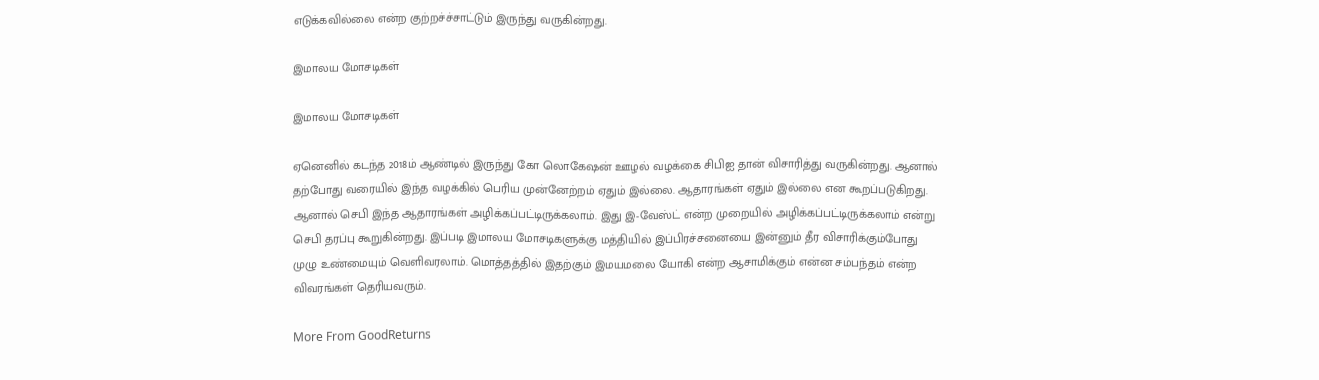எடுக்கவில்லை என்ற குற்றச்ச்சாட்டும் இருந்து வருகின்றது.

இமாலய மோசடிகள்

இமாலய மோசடிகள்

ஏனெனில் கடந்த 2018ம் ஆண்டில் இருந்து கோ லொகேஷன் ஊழல் வழக்கை சிபிஐ தான் விசாரித்து வருகின்றது. ஆனால் தற்போது வரையில் இந்த வழக்கில் பெரிய முன்னேற்றம் ஏதும் இல்லை. ஆதாரங்கள் ஏதும் இல்லை என கூறப்படுகிறது. ஆனால் செபி இந்த ஆதாரங்கள் அழிக்கப்பட்டிருக்கலாம். இது இ-வேஸ்ட் என்ற முறையில் அழிக்கப்பட்டிருக்கலாம் என்று செபி தரப்பு கூறுகின்றது. இப்படி இமாலய மோசடிகளுக்கு மத்தியில் இப்பிரச்சனையை இன்னும் தீர விசாரிக்கும்போது முழு உண்மையும் வெளிவரலாம். மொத்தத்தில் இதற்கும் இமயமலை யோகி என்ற ஆசாமிக்கும் என்ன சம்பந்தம் என்ற விவரங்கள் தெரியவரும்.

More From GoodReturns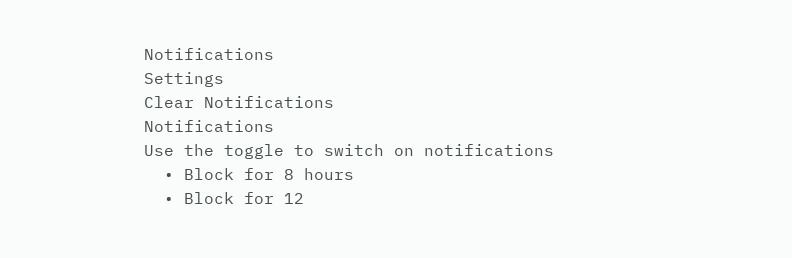Notifications
Settings
Clear Notifications
Notifications
Use the toggle to switch on notifications
  • Block for 8 hours
  • Block for 12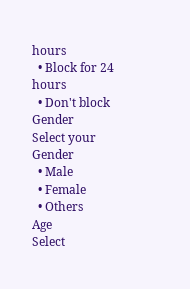hours
  • Block for 24 hours
  • Don't block
Gender
Select your Gender
  • Male
  • Female
  • Others
Age
Select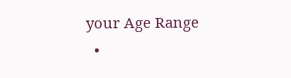your Age Range
  •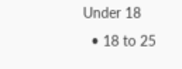Under 18
  • 18 to 25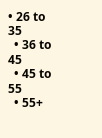• 26 to 35
  • 36 to 45
  • 45 to 55
  • 55+